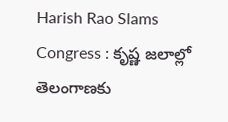Harish Rao Slams Congress : కృష్ణ జలాల్లో తెలంగాణకు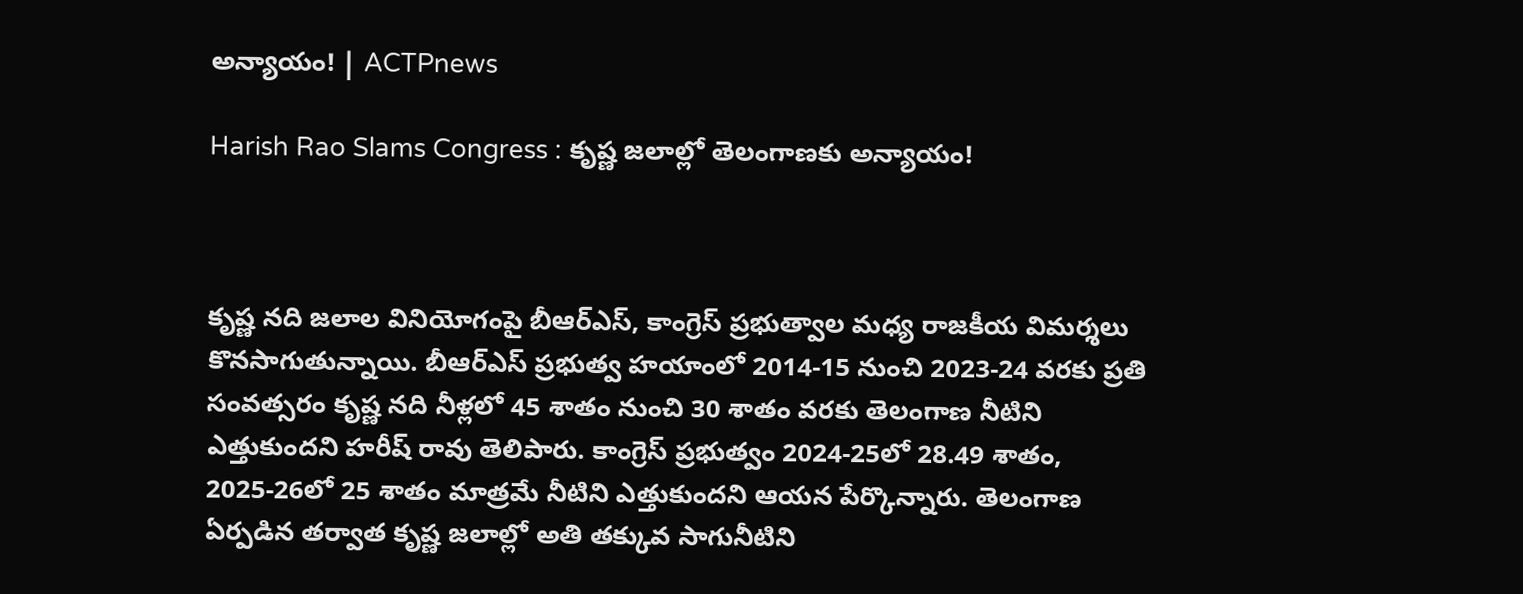అన్యాయం! | ACTPnews

Harish Rao Slams Congress : కృష్ణ జలాల్లో తెలంగాణకు అన్యాయం!



కృష్ణ నది జలాల వినియోగంపై బీఆర్ఎస్, కాంగ్రెస్ ప్రభుత్వాల మధ్య రాజకీయ విమర్శలు కొనసాగుతున్నాయి. బీఆర్ఎస్ ప్రభుత్వ హయాంలో 2014-15 నుంచి 2023-24 వరకు ప్రతి సంవత్సరం కృష్ణ నది నీళ్లలో 45 శాతం నుంచి 30 శాతం వరకు తెలంగాణ నీటిని ఎత్తుకుందని హరీష్ రావు తెలిపారు. కాంగ్రెస్ ప్రభుత్వం 2024-25లో 28.49 శాతం, 2025-26లో 25 శాతం మాత్రమే నీటిని ఎత్తుకుందని ఆయన పేర్కొన్నారు. తెలంగాణ ఏర్పడిన తర్వాత కృష్ణ జలాల్లో అతి తక్కువ సాగునీటిని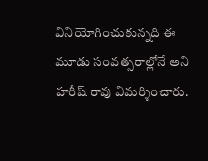వినియోగించుకున్నది ఈ మూడు సంవత్సరాల్లోనే అని హరీష్ రావు విమర్శించారు.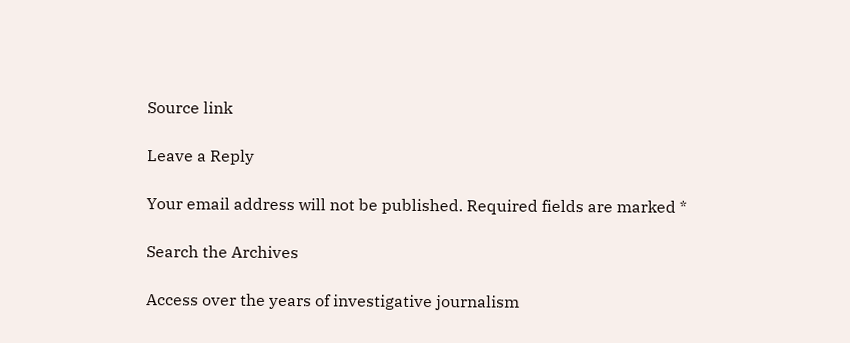Source link

Leave a Reply

Your email address will not be published. Required fields are marked *

Search the Archives

Access over the years of investigative journalism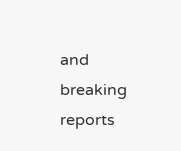and breaking reports